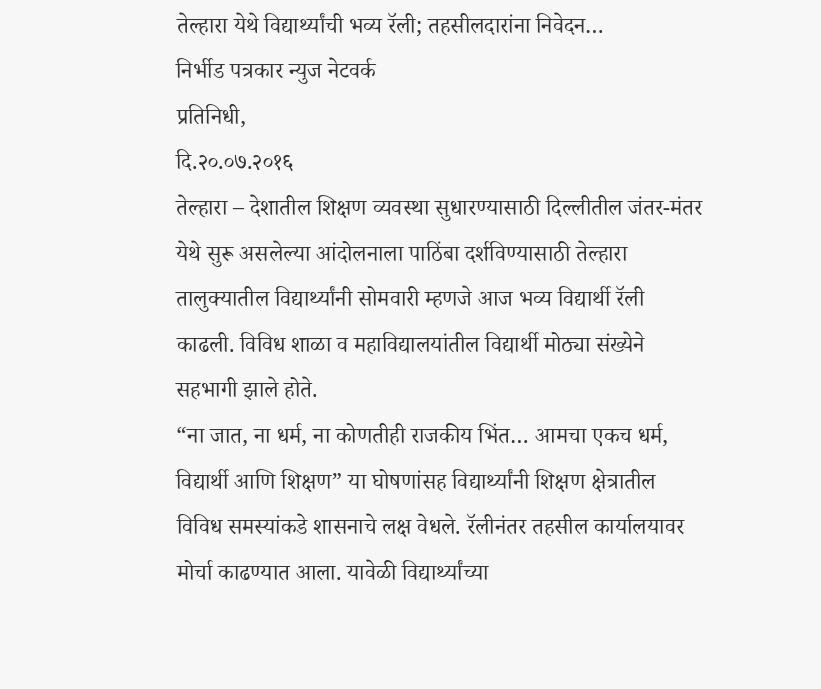तेल्हारा येथे विद्यार्थ्यांची भव्य रॅली; तहसीलदारांना निवेदन…
निर्भीड पत्रकार न्युज नेटवर्क
प्रतिनिधी,
दि.२०.०७.२०१६
तेल्हारा – देशातील शिक्षण व्यवस्था सुधारण्यासाठी दिल्लीतील जंतर-मंतर येथे सुरू असलेल्या आंदोलनाला पाठिंबा दर्शविण्यासाठी तेल्हारा तालुक्यातील विद्यार्थ्यांनी सोमवारी म्हणजे आज भव्य विद्यार्थी रॅली काढली. विविध शाळा व महाविद्यालयांतील विद्यार्थी मोठ्या संख्येने सहभागी झाले होते.
“ना जात, ना धर्म, ना कोणतीही राजकीय भिंत… आमचा एकच धर्म, विद्यार्थी आणि शिक्षण” या घोषणांसह विद्यार्थ्यांनी शिक्षण क्षेत्रातील विविध समस्यांकडे शासनाचे लक्ष वेधले. रॅलीनंतर तहसील कार्यालयावर मोर्चा काढण्यात आला. यावेळी विद्यार्थ्यांच्या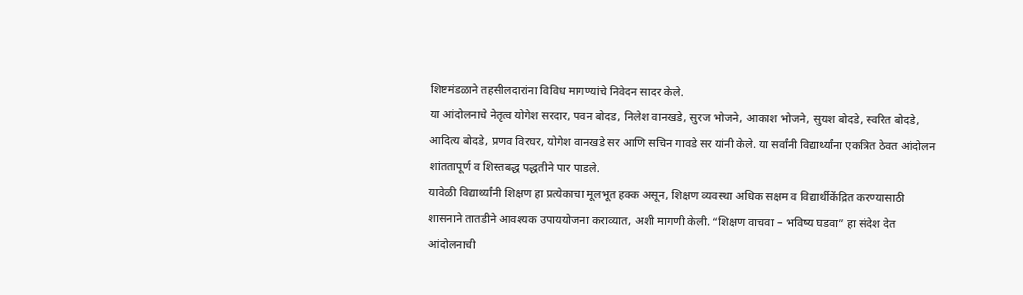शिष्टमंडळाने तहसीलदारांना विविध मागण्यांचे निवेदन सादर केले.
या आंदोलनाचे नेतृत्व योगेश सरदार, पवन बोदड, निलेश वानखडे, सुरज भोजने, आकाश भोजने, सुयश बोदडे, स्वरित बोदडे, आदित्य बोदडे, प्रणव विरघर, योगेश वानखडे सर आणि सचिन गावडे सर यांनी केले. या सर्वांनी विद्यार्थ्यांना एकत्रित ठेवत आंदोलन शांततापूर्ण व शिस्तबद्ध पद्धतीने पार पाडले.
यावेळी विद्यार्थ्यांनी शिक्षण हा प्रत्येकाचा मूलभूत हक्क असून, शिक्षण व्यवस्था अधिक सक्षम व विद्यार्थीकेंद्रित करण्यासाठी शासनाने तातडीने आवश्यक उपाययोजना कराव्यात, अशी मागणी केली. “शिक्षण वाचवा – भविष्य घडवा” हा संदेश देत आंदोलनाची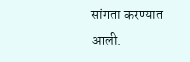सांगता करण्यात आली.